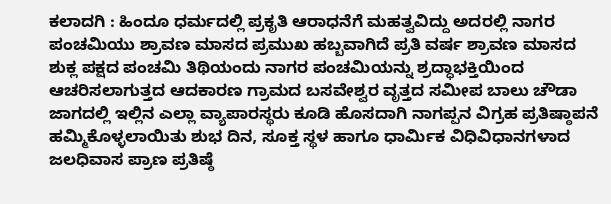ಕಲಾದಗಿ : ಹಿಂದೂ ಧರ್ಮದಲ್ಲಿ ಪ್ರಕೃತಿ ಆರಾಧನೆಗೆ ಮಹತ್ವವಿದ್ದು ಅದರಲ್ಲಿ ನಾಗರ ಪಂಚಮಿಯು ಶ್ರಾವಣ ಮಾಸದ ಪ್ರಮುಖ ಹಬ್ಬವಾಗಿದೆ ಪ್ರತಿ ವರ್ಷ ಶ್ರಾವಣ ಮಾಸದ ಶುಕ್ಲ ಪಕ್ಷದ ಪಂಚಮಿ ತಿಥಿಯಂದು ನಾಗರ ಪಂಚಮಿಯನ್ನು ಶ್ರದ್ಧಾಭಕ್ತಿಯಿಂದ ಆಚರಿಸಲಾಗುತ್ತದ ಆದಕಾರಣ ಗ್ರಾಮದ ಬಸವೇಶ್ವರ ವೃತ್ತದ ಸಮೀಪ ಬಾಲು ಚೌಡಾ ಜಾಗದಲ್ಲಿ ಇಲ್ಲಿನ ಎಲ್ಲಾ ವ್ಯಾಪಾರಸ್ಥರು ಕೂಡಿ ಹೊಸದಾಗಿ ನಾಗಪ್ಪನ ವಿಗ್ರಹ ಪ್ರತಿಷ್ಠಾಪನೆ ಹಮ್ಮಿಕೊಳ್ಳಲಾಯಿತು ಶುಭ ದಿನ, ಸೂಕ್ತ ಸ್ಥಳ ಹಾಗೂ ಧಾರ್ಮಿಕ ವಿಧಿವಿಧಾನಗಳಾದ ಜಲಧಿವಾಸ ಪ್ರಾಣ ಪ್ರತಿಷ್ಠೆ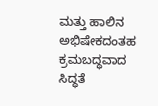ಮತ್ತು ಹಾಲಿನ ಅಭಿಷೇಕದಂತಹ ಕ್ರಮಬದ್ಧವಾದ ಸಿದ್ಧತೆ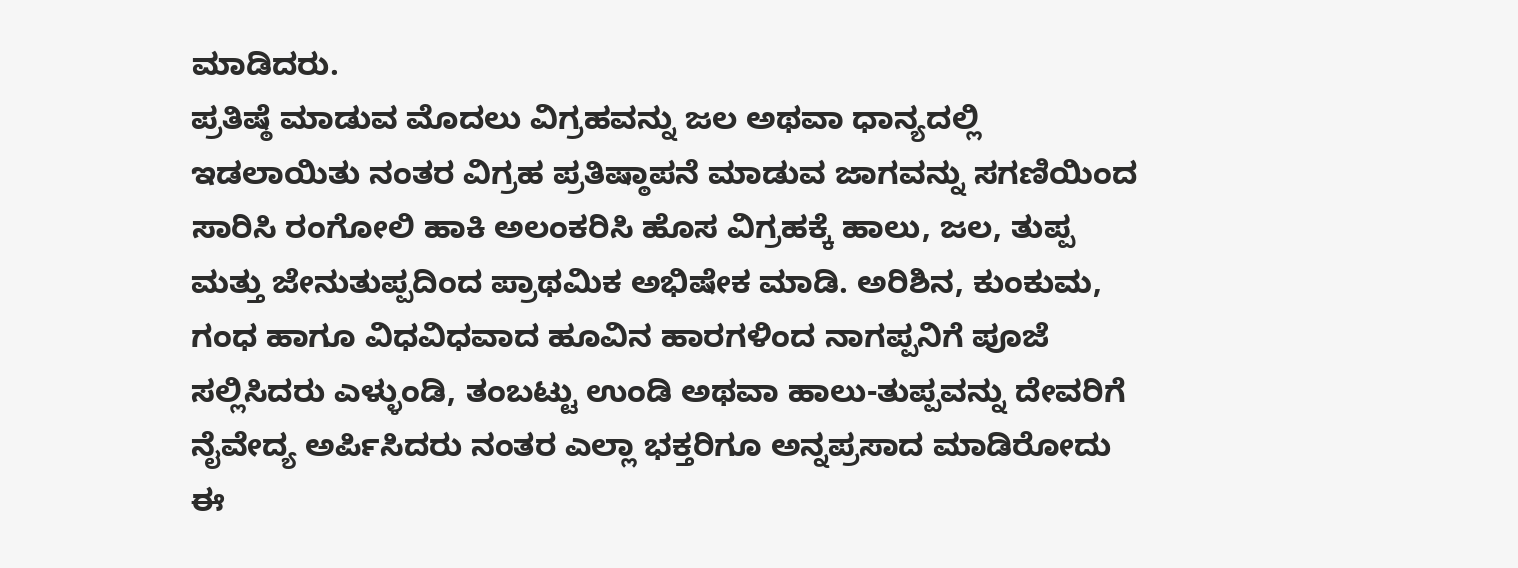ಮಾಡಿದರು.
ಪ್ರತಿಷ್ಠೆ ಮಾಡುವ ಮೊದಲು ವಿಗ್ರಹವನ್ನು ಜಲ ಅಥವಾ ಧಾನ್ಯದಲ್ಲಿ ಇಡಲಾಯಿತು ನಂತರ ವಿಗ್ರಹ ಪ್ರತಿಷ್ಠಾಪನೆ ಮಾಡುವ ಜಾಗವನ್ನು ಸಗಣಿಯಿಂದ ಸಾರಿಸಿ ರಂಗೋಲಿ ಹಾಕಿ ಅಲಂಕರಿಸಿ ಹೊಸ ವಿಗ್ರಹಕ್ಕೆ ಹಾಲು, ಜಲ, ತುಪ್ಪ ಮತ್ತು ಜೇನುತುಪ್ಪದಿಂದ ಪ್ರಾಥಮಿಕ ಅಭಿಷೇಕ ಮಾಡಿ. ಅರಿಶಿನ, ಕುಂಕುಮ, ಗಂಧ ಹಾಗೂ ವಿಧವಿಧವಾದ ಹೂವಿನ ಹಾರಗಳಿಂದ ನಾಗಪ್ಪನಿಗೆ ಪೂಜೆ ಸಲ್ಲಿಸಿದರು ಎಳ್ಳುಂಡಿ, ತಂಬಟ್ಟು ಉಂಡಿ ಅಥವಾ ಹಾಲು-ತುಪ್ಪವನ್ನು ದೇವರಿಗೆ ನೈವೇದ್ಯ ಅರ್ಪಿಸಿದರು ನಂತರ ಎಲ್ಲಾ ಭಕ್ತರಿಗೂ ಅನ್ನಪ್ರಸಾದ ಮಾಡಿರೋದು ಈ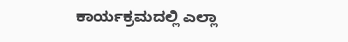ಕಾರ್ಯಕ್ರಮದಲ್ಲಿ ಎಲ್ಲಾ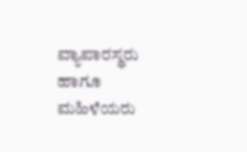ವ್ಯಾಪಾರಸ್ಥರು ಹಾಗೂ ಮಹಿಳೆಯರು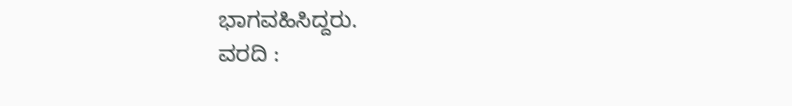ಭಾಗವಹಿಸಿದ್ದರು.
ವರದಿ :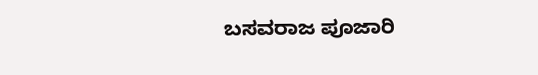ಬಸವರಾಜ ಪೂಜಾರಿ